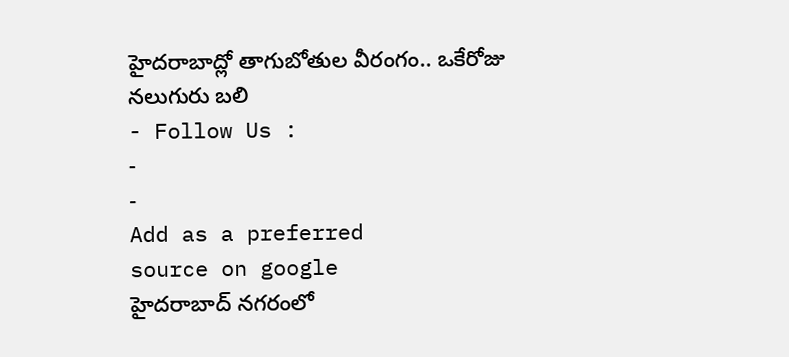హైదరాబాద్లో తాగుబోతుల వీరంగం.. ఒకేరోజు నలుగురు బలి
- Follow Us :
-
-
Add as a preferred
source on google
హైదరాబాద్ నగరంలో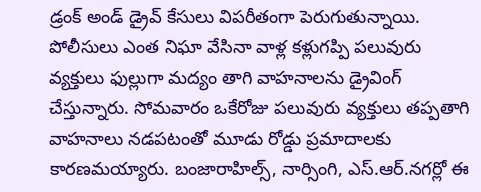డ్రంక్ అండ్ డ్రైవ్ కేసులు విపరీతంగా పెరుగుతున్నాయి. పోలీసులు ఎంత నిఘా వేసినా వాళ్ల కళ్లుగప్పి పలువురు వ్యక్తులు ఫుల్లుగా మద్యం తాగి వాహనాలను డ్రైవింగ్ చేస్తున్నారు. సోమవారం ఒకేరోజు పలువురు వ్యక్తులు తప్పతాగి వాహనాలు నడపటంతో మూడు రోడ్డు ప్రమాదాలకు కారణమయ్యారు. బంజారాహిల్స్, నార్సింగి, ఎస్.ఆర్.నగర్లో ఈ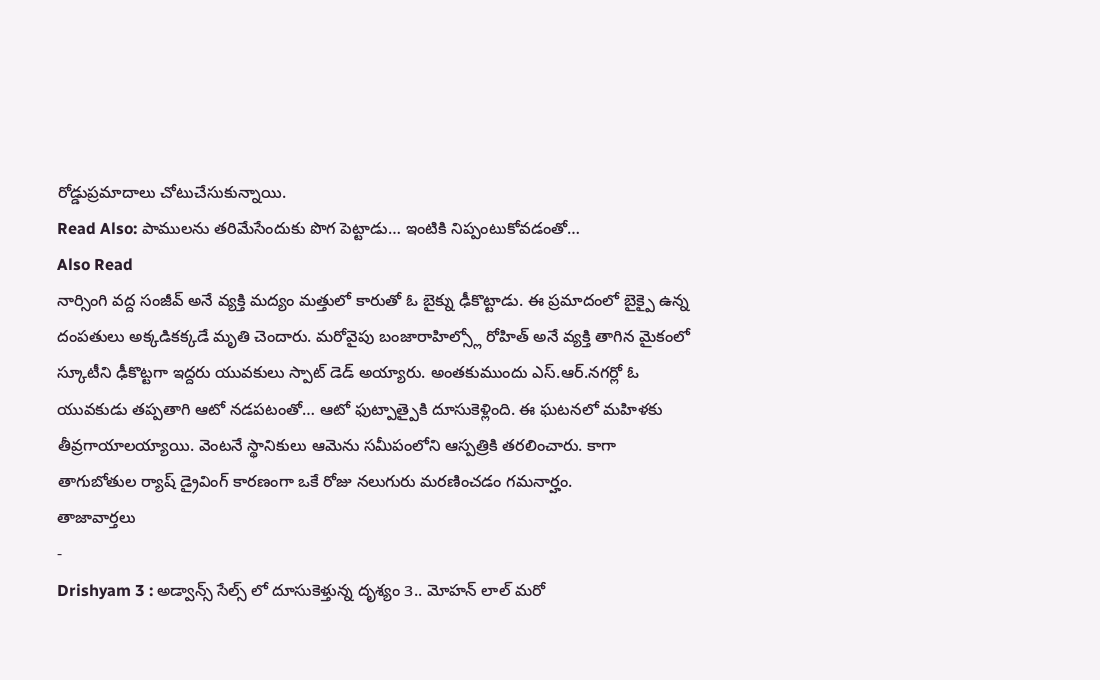రోడ్డుప్రమాదాలు చోటుచేసుకున్నాయి.
Read Also: పాములను తరిమేసేందుకు పొగ పెట్టాడు… ఇంటికి నిప్పంటుకోవడంతో…
Also Read
నార్సింగి వద్ద సంజీవ్ అనే వ్యక్తి మద్యం మత్తులో కారుతో ఓ బైక్ను ఢీకొట్టాడు. ఈ ప్రమాదంలో బైక్పై ఉన్న దంపతులు అక్కడికక్కడే మృతి చెందారు. మరోవైపు బంజారాహిల్స్లో రోహిత్ అనే వ్యక్తి తాగిన మైకంలో స్కూటీని ఢీకొట్టగా ఇద్దరు యువకులు స్పాట్ డెడ్ అయ్యారు. అంతకుముందు ఎస్.ఆర్.నగర్లో ఓ యువకుడు తప్పతాగి ఆటో నడపటంతో… ఆటో ఫుట్పాత్పైకి దూసుకెళ్లింది. ఈ ఘటనలో మహిళకు తీవ్రగాయాలయ్యాయి. వెంటనే స్థానికులు ఆమెను సమీపంలోని ఆస్పత్రికి తరలించారు. కాగా తాగుబోతుల ర్యాష్ డ్రైవింగ్ కారణంగా ఒకే రోజు నలుగురు మరణించడం గమనార్హం.
తాజావార్తలు
-
Drishyam 3 : అడ్వాన్స్ సేల్స్ లో దూసుకెళ్తున్న దృశ్యం 3.. మోహన్ లాల్ మరో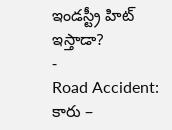ఇండస్ట్రీ హిట్ ఇస్తాడా?
-
Road Accident: కారు –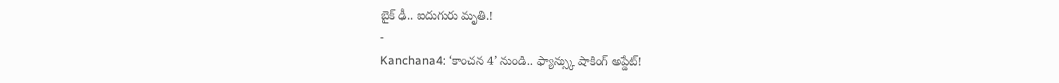బైక్ ఢీ.. ఐదుగురు మృతి.!
-
Kanchana4: ‘కాంచన 4’ నుండి.. ఫ్యాన్స్కు షాకింగ్ అప్డేట్!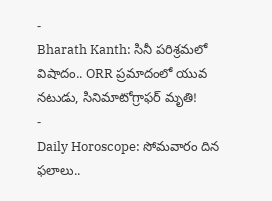-
Bharath Kanth: సినీ పరిశ్రమలో విషాదం.. ORR ప్రమాదంలో యువ నటుడు, సినిమాటోగ్రాఫర్ మృతి!
-
Daily Horoscope: సోమవారం దిన ఫలాలు..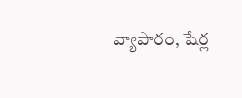వ్యాపారం, షేర్ల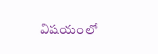విషయంలో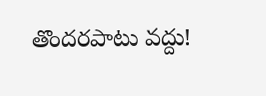తొందరపాటు వద్దు!